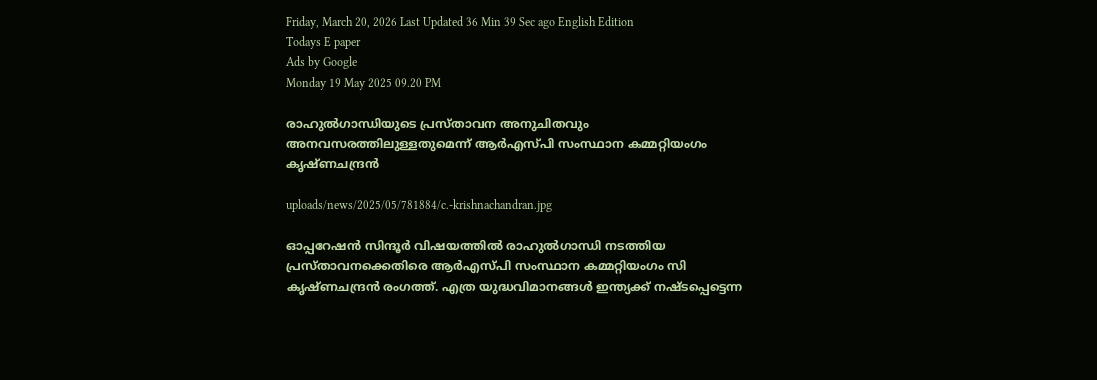Friday, March 20, 2026 Last Updated 36 Min 39 Sec ago English Edition
Todays E paper
Ads by Google
Monday 19 May 2025 09.20 PM

രാഹുല്‍ഗാന്ധിയുടെ പ്രസ്താവന അനുചിതവും അനവസരത്തിലുള്ളതുമെന്ന് ആര്‍എസ്പി സംസ്ഥാന കമ്മറ്റിയംഗം കൃഷ്ണചന്ദ്രന്‍

uploads/news/2025/05/781884/c.-krishnachandran.jpg

ഓപ്പറേഷന്‍ സിന്ദൂര്‍ വിഷയത്തില്‍ രാഹുല്‍ഗാന്ധി നടത്തിയ പ്രസ്താവനക്കെതിരെ ആര്‍എസ്പി സംസ്ഥാന കമ്മറ്റിയംഗം സി കൃഷ്ണചന്ദ്രന്‍ രംഗത്ത്. എത്ര യുദ്ധവിമാനങ്ങള്‍ ഇന്ത്യക്ക് നഷ്ടപ്പെട്ടെന്ന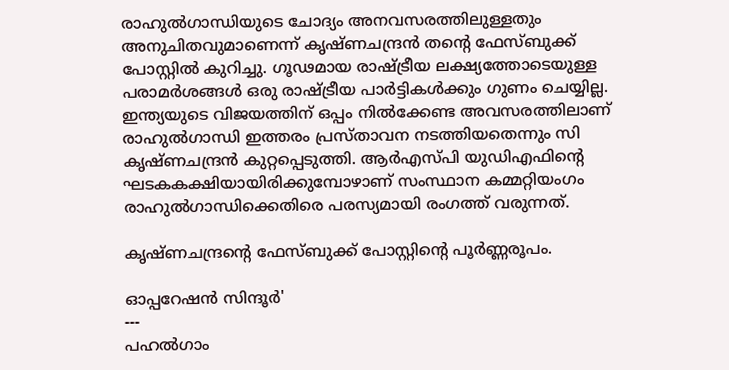രാഹുല്‍ഗാന്ധിയുടെ ചോദ്യം അനവസരത്തിലുള്ളതും അനുചിതവുമാണെന്ന് കൃഷ്ണചന്ദ്രന്‍ തന്റെ ഫേസ്ബുക്ക് പോസ്റ്റില്‍ കുറിച്ചു. ഗൂഢമായ രാഷ്ട്രീയ ലക്ഷ്യത്തോടെയുള്ള പരാമര്‍ശങ്ങള്‍ ഒരു രാഷ്ട്രീയ പാര്‍ട്ടികള്‍ക്കും ഗുണം ചെയ്യില്ല. ഇന്ത്യയുടെ വിജയത്തിന് ഒപ്പം നില്‍ക്കേണ്ട അവസരത്തിലാണ് രാഹുല്‍ഗാന്ധി ഇത്തരം പ്രസ്താവന നടത്തിയതെന്നും സി കൃഷ്ണചന്ദ്രന്‍ കുറ്റപ്പെടുത്തി. ആര്‍എസ്പി യുഡിഎഫിന്റെ ഘടകകക്ഷിയായിരിക്കുമ്പോഴാണ് സംസ്ഥാന കമ്മറ്റിയംഗം രാഹുല്‍ഗാന്ധിക്കെതിരെ പരസ്യമായി രംഗത്ത് വരുന്നത്.

കൃഷ്ണചന്ദ്രന്റെ ഫേസ്ബുക്ക് പോസ്റ്റിന്റെ പൂര്‍ണ്ണരൂപം.

ഓപ്പറേഷന്‍ സിന്ദൂര്‍'
---
പഹല്‍ഗാം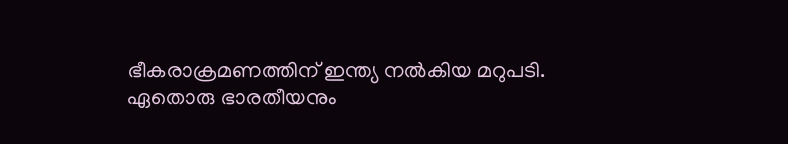ഭീകരാക്രമണത്തിന് ഇന്ത്യ നല്‍കിയ മറുപടി.
ഏതൊരു ഭാരതീയനും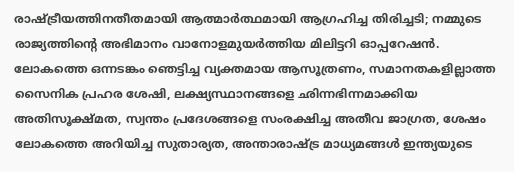രാഷ്ട്രീയത്തിനതീതമായി ആത്മാര്‍ത്ഥമായി ആഗ്രഹിച്ച തിരിച്ചടി; നമ്മുടെ രാജ്യത്തിന്റെ അഭിമാനം വാനോളമുയര്‍ത്തിയ മിലിട്ടറി ഓപ്പറേഷന്‍. ലോകത്തെ ഒന്നടങ്കം ഞെട്ടിച്ച വ്യക്തമായ ആസൂത്രണം, സമാനതകളില്ലാത്ത സൈനിക പ്രഹര ശേഷി, ലക്ഷ്യസ്ഥാനങ്ങളെ ഛിന്നഭിന്നമാക്കിയ അതിസൂക്ഷ്മത, സ്വന്തം പ്രദേശങ്ങളെ സംരക്ഷിച്ച അതീവ ജാഗ്രത, ശേഷം ലോകത്തെ അറിയിച്ച സുതാര്യത, അന്താരാഷ്ട്ര മാധ്യമങ്ങള്‍ ഇന്ത്യയുടെ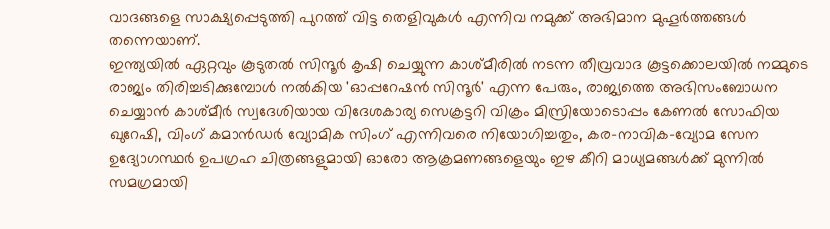വാദങ്ങളെ സാക്ഷ്യപ്പെടുത്തി പുറത്ത് വിട്ട തെളിവുകള്‍ എന്നിവ നമുക്ക് അഭിമാന മുഹൂര്‍ത്തങ്ങള്‍ തന്നെയാണ്.
ഇന്ത്യയില്‍ ഏറ്റവും കൂടുതല്‍ സിന്ദൂര്‍ കൃഷി ചെയ്യുന്ന കാശ്മീരില്‍ നടന്ന തീവ്രവാദ കൂട്ടക്കൊലയില്‍ നമ്മുടെ രാജ്യം തിരിച്ചടിക്കുമ്പോള്‍ നല്‍കിയ 'ഓപ്പറേഷന്‍ സിന്ദൂര്‍' എന്ന പേരും, രാജ്യത്തെ അഭിസംബോധന ചെയ്യാന്‍ കാശ്മീര്‍ സ്വദേശിയായ വിദേശകാര്യ സെക്രട്ടറി വിക്രം മിസ്രിയോടൊപ്പം കേണല്‍ സോഫിയ ഖുറേഷി, വിംഗ് കമാന്‍ഡര്‍ വ്യോമിക സിംഗ് എന്നിവരെ നിയോഗിച്ചതും, കര-നാവിക-വ്യോമ സേന ഉദ്യോഗസ്ഥര്‍ ഉപഗ്രഹ ചിത്രങ്ങളുമായി ഓരോ ആക്രമണങ്ങളെയും ഇഴ കീറി മാധ്യമങ്ങള്‍ക്ക് മുന്നില്‍ സമഗ്രമായി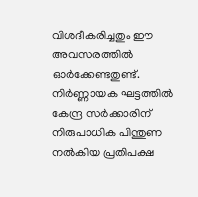വിശദീകരിച്ചതും ഈ അവസരത്തില്‍ ഓര്‍ക്കേണ്ടതുണ്ട്.
നിര്‍ണ്ണായക ഘട്ടത്തില്‍ കേന്ദ്ര സര്‍ക്കാരിന് നിരുപാധിക പിന്തുണ നല്‍കിയ പ്രതിപക്ഷ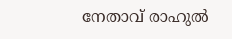നേതാവ് രാഹുല്‍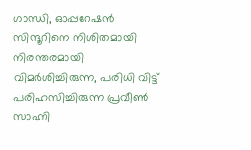ഗാന്ധി, ഓപ്പറേഷന്‍ സിന്ദൂറിനെ നിശിതമായി നിരന്തരമായി വിമര്‍ശിച്ചിരുന്ന, പരിധി വിട്ട് പരിഹസിച്ചിരുന്ന പ്രവീണ്‍ സാഹ്നി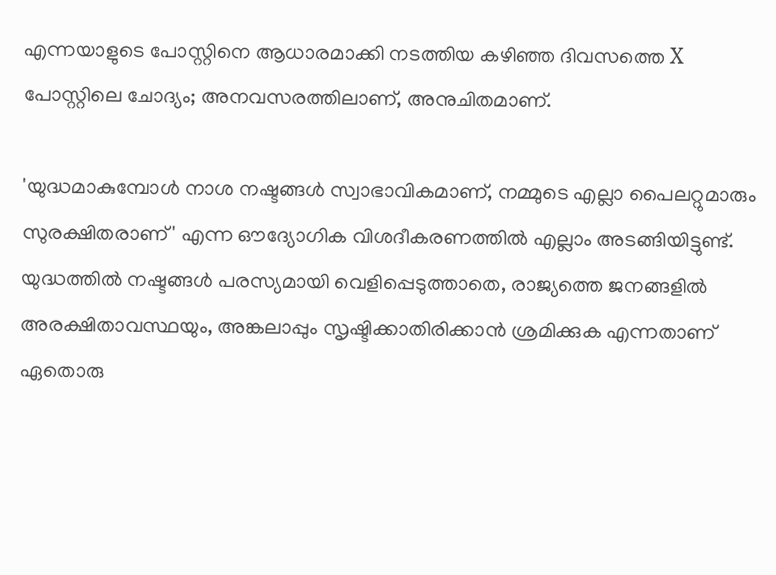എന്നയാളുടെ പോസ്റ്റിനെ ആധാരമാക്കി നടത്തിയ കഴിഞ്ഞ ദിവസത്തെ X പോസ്റ്റിലെ ചോദ്യം; അനവസരത്തിലാണ്, അനുചിതമാണ്.

'യുദ്ധമാകുമ്പോള്‍ നാശ നഷ്ടങ്ങള്‍ സ്വാഭാവികമാണ്, നമ്മുടെ എല്ലാ പൈലറ്റുമാരും സുരക്ഷിതരാണ്' എന്ന ഔദ്യോഗിക വിശദീകരണത്തില്‍ എല്ലാം അടങ്ങിയിട്ടുണ്ട്. യുദ്ധത്തില്‍ നഷ്ടങ്ങള്‍ പരസ്യമായി വെളിപ്പെടുത്താതെ, രാജ്യത്തെ ജനങ്ങളില്‍ അരക്ഷിതാവസ്ഥയും, അങ്കലാപ്പും സൃഷ്ടിക്കാതിരിക്കാന്‍ ശ്രമിക്കുക എന്നതാണ് ഏതൊരു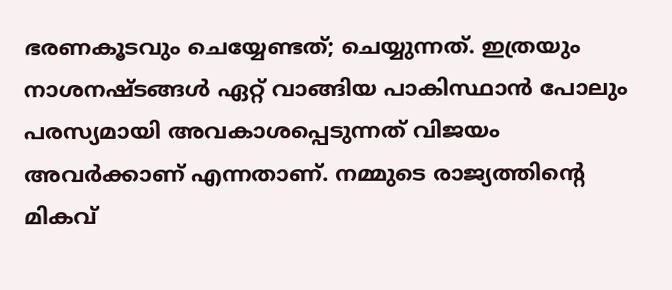ഭരണകൂടവും ചെയ്യേണ്ടത്; ചെയ്യുന്നത്. ഇത്രയും നാശനഷ്ടങ്ങള്‍ ഏറ്റ് വാങ്ങിയ പാകിസ്ഥാന്‍ പോലും പരസ്യമായി അവകാശപ്പെടുന്നത് വിജയം അവര്‍ക്കാണ് എന്നതാണ്. നമ്മുടെ രാജ്യത്തിന്റെ മികവ്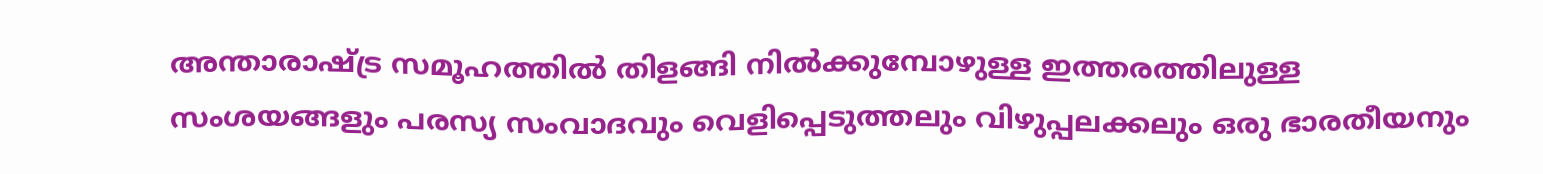അന്താരാഷ്ട്ര സമൂഹത്തില്‍ തിളങ്ങി നില്‍ക്കുമ്പോഴുള്ള ഇത്തരത്തിലുള്ള സംശയങ്ങളും പരസ്യ സംവാദവും വെളിപ്പെടുത്തലും വിഴുപ്പലക്കലും ഒരു ഭാരതീയനും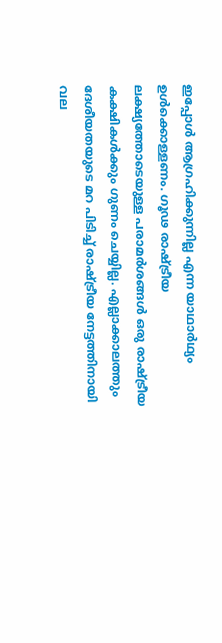ഇപ്പോള്‍ ആഗ്രഹിക്കുന്നില്ല എന്ന യാഥാര്‍ഥ്യം ഉള്‍ക്കൊള്ളണം. ഗൂഢ രാഷ്ട്രീയ ലക്ഷ്യത്തോടെയുള്ള പരാമര്‍ശങ്ങള്‍ ഒരു രാഷ്ട്രീയ കക്ഷികള്‍ക്കും ഗുണം ചെയ്യില്ല. എല്ലാക്കാലത്തും ദേശീയതയുടെ മറ പിടിച്ച് രാഷ്ട്രീയ നേട്ടത്തിനായി വല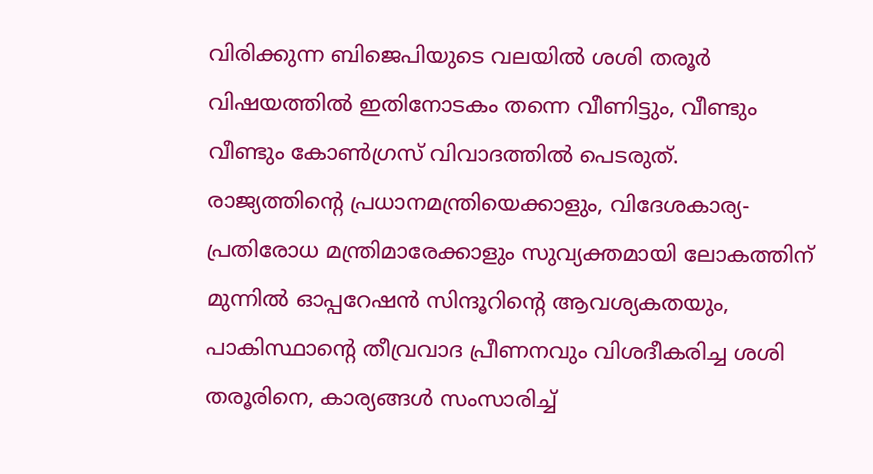വിരിക്കുന്ന ബിജെപിയുടെ വലയില്‍ ശശി തരൂര്‍ വിഷയത്തില്‍ ഇതിനോടകം തന്നെ വീണിട്ടും, വീണ്ടും വീണ്ടും കോണ്‍ഗ്രസ് വിവാദത്തില്‍ പെടരുത്.
രാജ്യത്തിന്റെ പ്രധാനമന്ത്രിയെക്കാളും, വിദേശകാര്യ- പ്രതിരോധ മന്ത്രിമാരേക്കാളും സുവ്യക്തമായി ലോകത്തിന് മുന്നില്‍ ഓപ്പറേഷന്‍ സിന്ദൂറിന്റെ ആവശ്യകതയും, പാകിസ്ഥാന്റെ തീവ്രവാദ പ്രീണനവും വിശദീകരിച്ച ശശി തരൂരിനെ, കാര്യങ്ങള്‍ സംസാരിച്ച്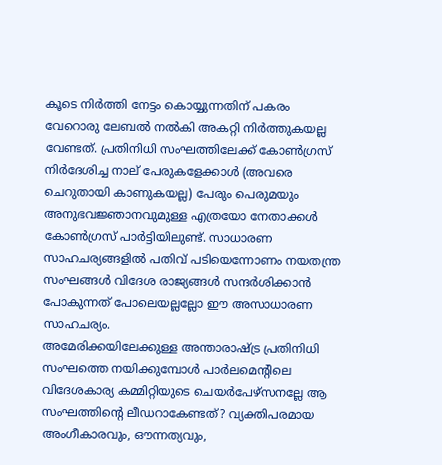കൂടെ നിര്‍ത്തി നേട്ടം കൊയ്യുന്നതിന് പകരം വേറൊരു ലേബല്‍ നല്‍കി അകറ്റി നിര്‍ത്തുകയല്ല വേണ്ടത്. പ്രതിനിധി സംഘത്തിലേക്ക് കോണ്‍ഗ്രസ് നിര്‍ദേശിച്ച നാല് പേരുകളേക്കാള്‍ (അവരെ ചെറുതായി കാണുകയല്ല) പേരും പെരുമയും അനുഭവജ്ഞാനവുമുള്ള എത്രയോ നേതാക്കള്‍ കോണ്‍ഗ്രസ് പാര്‍ട്ടിയിലുണ്ട്. സാധാരണ സാഹചര്യങ്ങളില്‍ പതിവ് പടിയെന്നോണം നയതന്ത്ര സംഘങ്ങള്‍ വിദേശ രാജ്യങ്ങള്‍ സന്ദര്‍ശിക്കാന്‍ പോകുന്നത് പോലെയല്ലല്ലോ ഈ അസാധാരണ സാഹചര്യം.
അമേരിക്കയിലേക്കുള്ള അന്താരാഷ്ട്ര പ്രതിനിധി സംഘത്തെ നയിക്കുമ്പോള്‍ പാര്‍ലമെന്റിലെ വിദേശകാര്യ കമ്മിറ്റിയുടെ ചെയര്‍പേഴ്‌സനല്ലേ ആ സംഘത്തിന്റെ ലീഡറാകേണ്ടത്? വ്യക്തിപരമായ അംഗീകാരവും, ഔന്നത്യവും,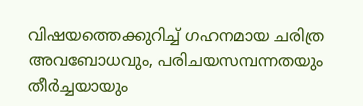വിഷയത്തെക്കുറിച്ച് ഗഹനമായ ചരിത്ര അവബോധവും, പരിചയസമ്പന്നതയും തീര്‍ച്ചയായും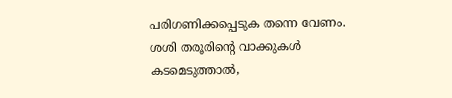പരിഗണിക്കപ്പെടുക തന്നെ വേണം.
ശശി തരൂരിന്റെ വാക്കുകള്‍ കടമെടുത്താല്‍,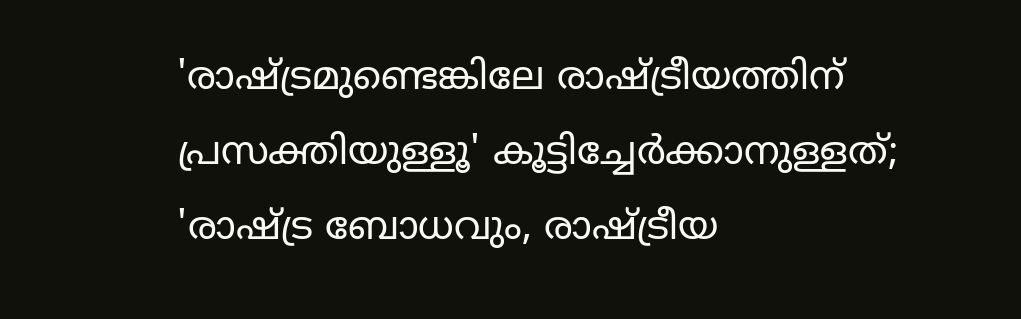'രാഷ്ട്രമുണ്ടെങ്കിലേ രാഷ്ട്രീയത്തിന് പ്രസക്തിയുള്ളൂ' കൂട്ടിച്ചേര്‍ക്കാനുള്ളത്; 'രാഷ്ട്ര ബോധവും, രാഷ്ട്രീയ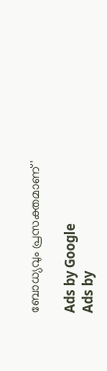ബോധ്യവും പ്രസക്തമാണ്'

Ads by Google
Ads by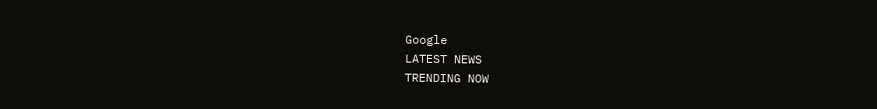Google
LATEST NEWS
TRENDING NOW